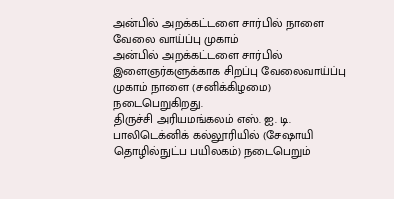அன்பில் அறக்கட்டளை சார்பில் நாளை வேலை வாய்ப்பு முகாம்
அன்பில் அறக்கட்டளை சார்பில் இளைஞர்களுக்காக சிறப்பு வேலைவாய்ப்பு முகாம் நாளை (சனிக்கிழமை) நடைபெறுகிறது.
திருச்சி அரியமங்கலம் எஸ். ஐ. டி. பாலிடெக்னிக் கல்லூரியில் (சேஷாயி தொழில்நுட்ப பயிலகம்) நடைபெறும்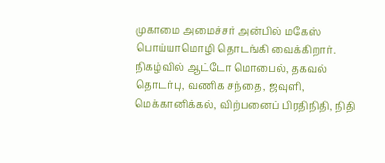முகாமை அமைச்சர் அன்பில் மகேஸ் பொய்யாமொழி தொடங்கி வைக்கிறார். நிகழ்வில் ஆட்டோ மொபைல், தகவல் தொடர்பு, வணிக சந்தை, ஜவுளி, மெக்கானிக்கல், விற்பனைப் பிரதிநிதி, நிதி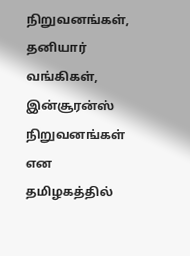நிறுவனங்கள், தனியார் வங்கிகள், இன்சூரன்ஸ் நிறுவனங்கள் என தமிழகத்தில்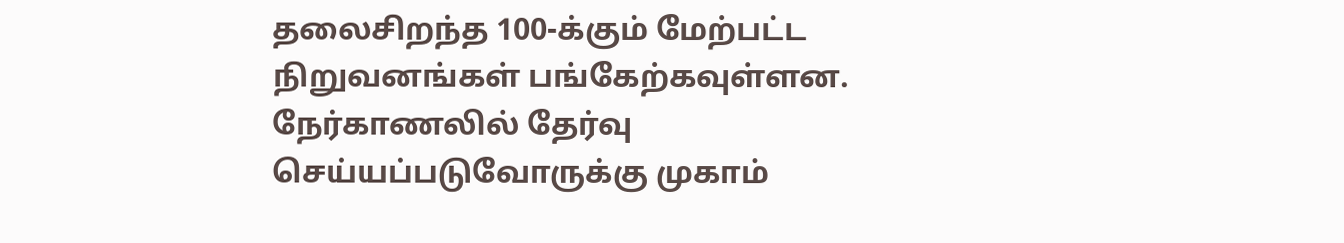தலைசிறந்த 100-க்கும் மேற்பட்ட நிறுவனங்கள் பங்கேற்கவுள்ளன. நேர்காணலில் தேர்வு செய்யப்படுவோருக்கு முகாம்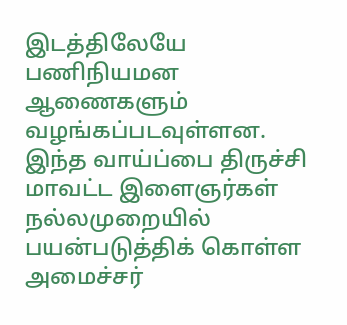இடத்திலேயே பணிநியமன ஆணைகளும் வழங்கப்படவுள்ளன. இந்த வாய்ப்பை திருச்சி மாவட்ட இளைஞர்கள் நல்லமுறையில் பயன்படுத்திக் கொள்ள அமைச்சர்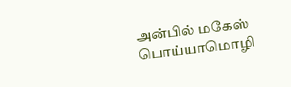அன்பில் மகேஸ் பொய்யாமொழி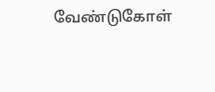வேண்டுகோள்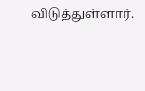விடுத்துள்ளார்.